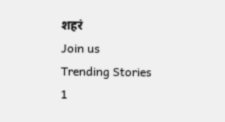शहरं
Join us
Trending Stories
1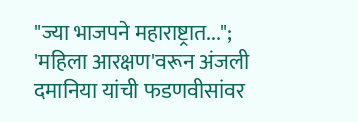"ज्या भाजपने महाराष्ट्रात..."; 'महिला आरक्षण'वरून अंजली दमानिया यांची फडणवीसांवर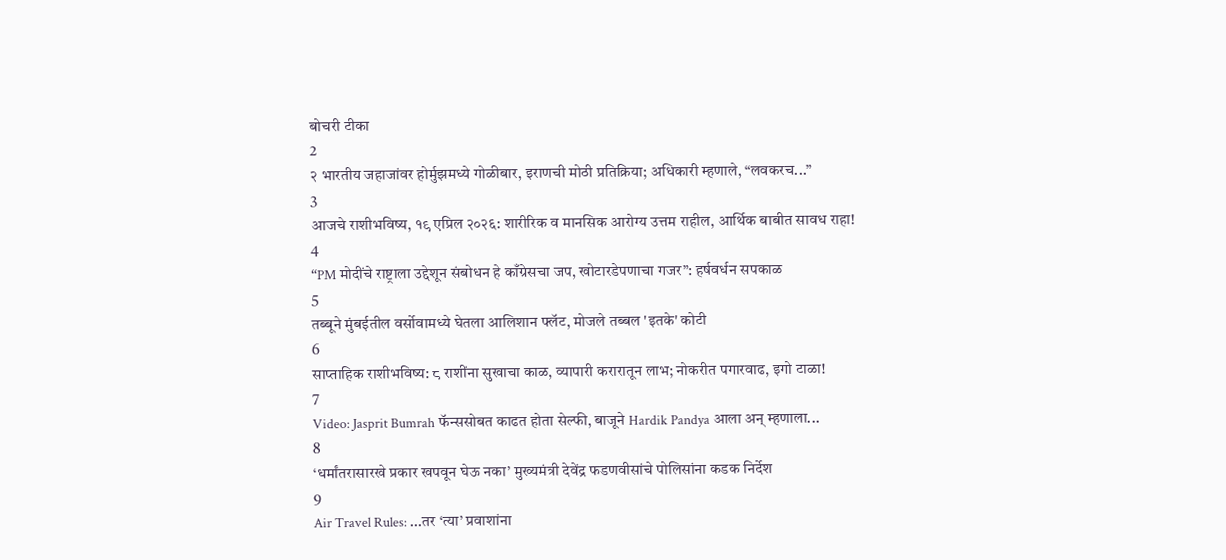बोचरी टीका
2
२ भारतीय जहाजांवर होर्मुझमध्ये गोळीबार, इराणची मोठी प्रतिक्रिया; अधिकारी म्हणाले, “लवकरच...”
3
आजचे राशीभविष्य, १९ एप्रिल २०२६: शारीरिक व मानसिक आरोग्य उत्तम राहील, आर्थिक बाबीत सावध राहा!
4
“PM मोदींचे राष्ट्राला उद्देशून संबोधन हे काँग्रेसचा जप, खोटारडेपणाचा गजर”: हर्षवर्धन सपकाळ
5
तब्बूने मुंबईतील वर्सोवामध्ये घेतला आलिशान फ्लॅट, मोजले तब्बल 'इतके' कोटी
6
साप्ताहिक राशीभविष्य: ८ राशींना सुखाचा काळ, व्यापारी करारातून लाभ; नोकरीत पगारवाढ, इगो टाळा!
7
Video: Jasprit Bumrah फॅन्ससोबत काढत होता सेल्फी, बाजूने Hardik Pandya आला अन् म्हणाला...
8
‘धर्मांतरासारखे प्रकार खपवून घेऊ नका’ मुख्यमंत्री देवेंद्र फडणवीसांचे पोलिसांना कडक निर्देश
9
Air Travel Rules: ...तर ‘त्या’ प्रवाशांना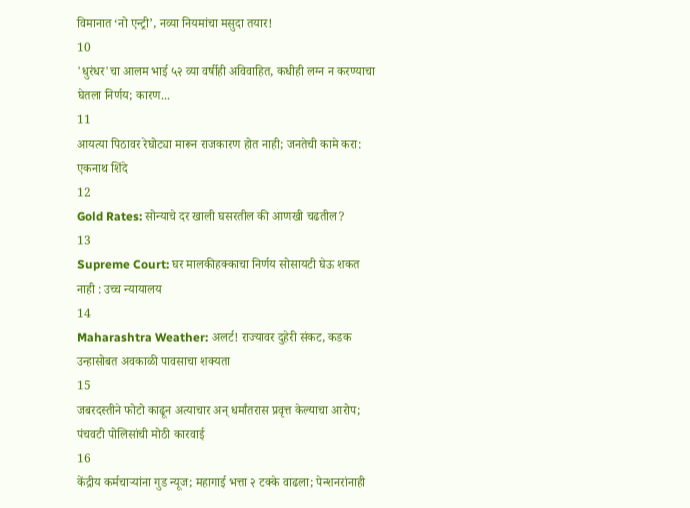विमानात ‘नो एन्ट्री’, नव्या नियमांचा मसुदा तयार!
10
'धुरंधर'चा आलम भाई ५२ व्या वर्षीही अविवाहित, कधीही लग्न न करण्याचा घेतला निर्णय; कारण...
11
आयत्या पिठावर रेघोट्या मारून राजकारण होत नाही; जनतेची कामे करा: एकनाथ शिंदे
12
Gold Rates: सोन्याचे दर खाली घसरतील की आणखी चढतील?
13
Supreme Court: घर मालकीहक्काचा निर्णय सोसायटी घेऊ शकत नाही : उच्च न्यायालय
14
Maharashtra Weather: अलर्ट! राज्यावर दुहेरी संकट, कडक उन्हासोबत अवकाळी पावसाचा शक्यता
15
जबरदस्तीने फोटो काढून अत्याचार अन् धर्मांतरास प्रवृत्त केल्याचा आरोप;  पंचवटी पोलिसांची मोठी कारवाई
16
केंद्रीय कर्मचाऱ्यांना गुड न्यूज; महागाई भत्ता २ टक्के वाढला; पेन्शनरांनाही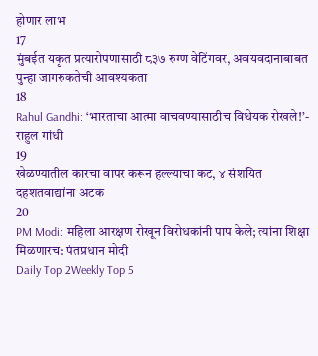होणार लाभ
17
मुंबईत यकृत प्रत्यारोपणासाठी ८३७ रुग्ण वेटिंगवर, अवयवदानाबाबत पुन्हा जागरुकतेची आवश्यकता
18
Rahul Gandhi: ‘भारताचा आत्मा वाचवण्यासाठीच विधेयक रोखले!’- राहुल गांधी
19
खेळण्यातील कारचा वापर करून हल्ल्याचा कट, ४ संशयित दहशतवाद्यांना अटक
20
PM Modi: महिला आरक्षण रोखून विरोधकांनी पाप केले; त्यांना शिक्षा मिळणारच: पंतप्रधान मोदी
Daily Top 2Weekly Top 5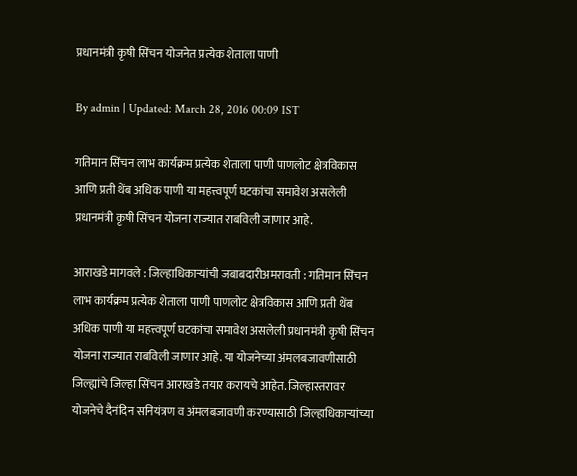प्रधानमंत्री कृषी सिंचन योजनेत प्रत्येक शेताला पाणी

By admin | Updated: March 28, 2016 00:09 IST

गतिमान सिंचन लाभ कार्यक्रम प्रत्येक शेताला पाणी पाणलोट क्षेत्रविकास आणि प्रती थेंब अधिक पाणी या महत्त्वपूर्ण घटकांचा समावेश असलेली प्रधानमंत्री कृषी सिंचन योजना राज्यात राबविली जाणार आहे.

आराखडे मागवले : जिल्हाधिकाऱ्यांची जबाबदारीअमरावती : गतिमान सिंचन लाभ कार्यक्रम प्रत्येक शेताला पाणी पाणलोट क्षेत्रविकास आणि प्रती थेंब अधिक पाणी या महत्त्वपूर्ण घटकांचा समावेश असलेली प्रधानमंत्री कृषी सिंचन योजना राज्यात राबविली जाणार आहे. या योजनेच्या अंमलबजावणीसाठी जिल्ह्यांचे जिल्हा सिंचन आराखडे तयार करायचे आहेत. जिल्हास्तरावर योजनेचे दैनंदिन सनियंत्रण व अंमलबजावणी करण्यासाठी जिल्हाधिकाऱ्यांच्या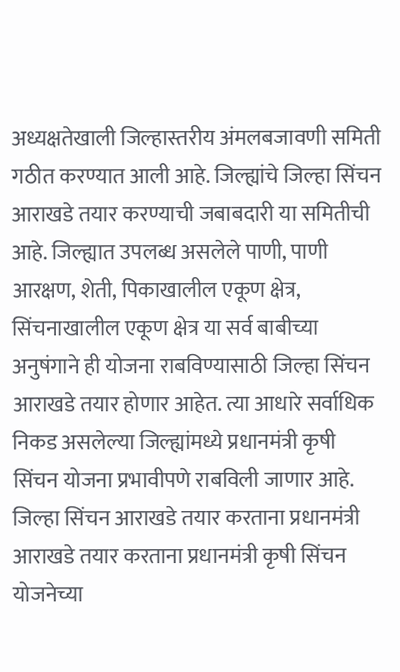अध्यक्षतेखाली जिल्हास्तरीय अंमलबजावणी समिती गठीत करण्यात आली आहे. जिल्ह्यांचे जिल्हा सिंचन आराखडे तयार करण्याची जबाबदारी या समितीची आहे. जिल्ह्यात उपलब्ध असलेले पाणी, पाणी आरक्षण, शेती, पिकाखालील एकूण क्षेत्र, सिंचनाखालील एकूण क्षेत्र या सर्व बाबीच्या अनुषंगाने ही योजना राबविण्यासाठी जिल्हा सिंचन आराखडे तयार होणार आहेत. त्या आधारे सर्वाधिक निकड असलेल्या जिल्ह्यांमध्ये प्रधानमंत्री कृषी सिंचन योजना प्रभावीपणे राबविली जाणार आहे. जिल्हा सिंचन आराखडे तयार करताना प्रधानमंत्री आराखडे तयार करताना प्रधानमंत्री कृषी सिंचन योजनेच्या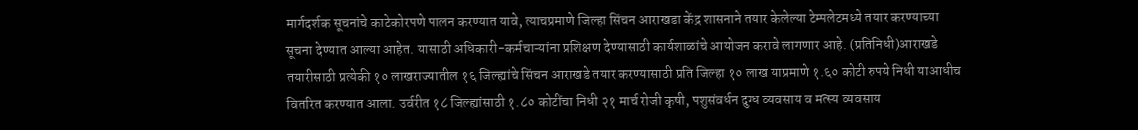मार्गदर्शक सूचनांचे काटेकोरपणे पालन करण्यात यावे, त्याचप्रमाणे जिल्हा सिंचन आराखडा केंद्र शासनाने तयार केलेल्या टेम्पलेटमध्ये तयार करण्याच्या सूचना देण्यात आल्या आहेत. यासाठी अधिकारी-कर्मचाऱ्यांना प्रशिक्षण देण्यासाठी कार्यशाळांचे आयोजन करावे लागणार आहे. (प्रतिनिधी)आराखडे तयारीसाठी प्रत्येकी १० लाखराज्यातील १६ जिल्ह्यांचे सिंचन आराखडे तयार करण्यासाठी प्रति जिल्हा १० लाख याप्रमाणे १.६० कोटी रुपये निधी याआधीच वितरित करण्यात आला. उर्वरीत १८ जिल्ह्यांसाठी १.८० कोटींचा निधी २१ मार्च रोजी कृषी, पशुसंवर्धन दुग्ध व्यवसाय व मत्स्य व्यवसाय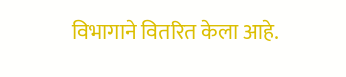विभागाने वितरित केला आहे.